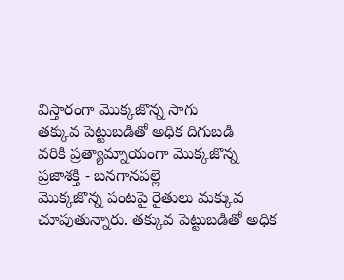విస్తారంగా మొక్కజొన్న సాగు
తక్కువ పెట్టుబడితో అధిక దిగుబడి
వరికి ప్రత్యామ్నాయంగా మొక్కజొన్న
ప్రజాశక్తి - బనగానపల్లె
మొక్కజొన్న పంటపై రైతులు మక్కువ చూపుతున్నారు. తక్కువ పెట్టుబడితో అధిక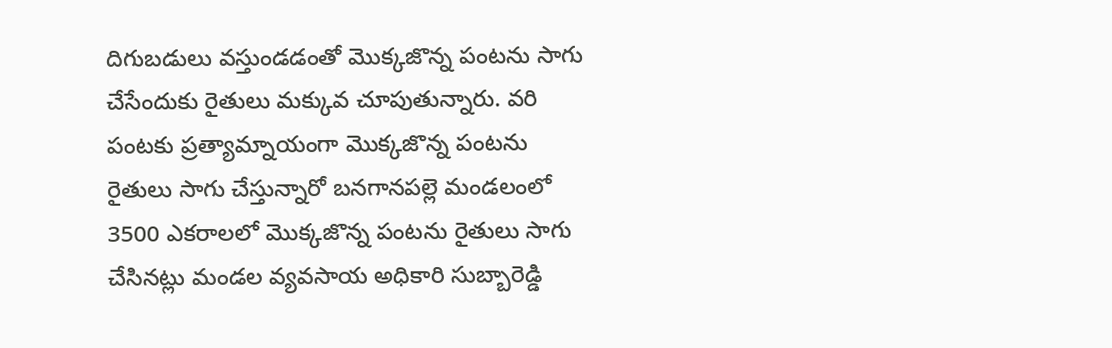దిగుబడులు వస్తుండడంతో మొక్కజొన్న పంటను సాగు చేసేందుకు రైతులు మక్కువ చూపుతున్నారు. వరి పంటకు ప్రత్యామ్నాయంగా మొక్కజొన్న పంటను రైతులు సాగు చేస్తున్నారో బనగానపల్లె మండలంలో 3500 ఎకరాలలో మొక్కజొన్న పంటను రైతులు సాగు చేసినట్లు మండల వ్యవసాయ అధికారి సుబ్బారెడ్డి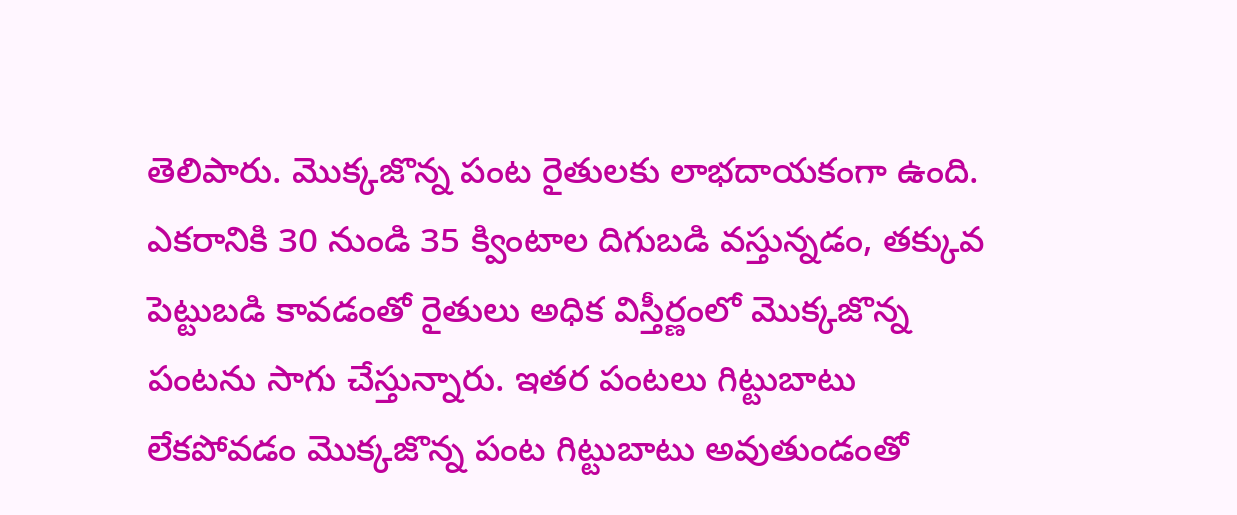తెలిపారు. మొక్కజొన్న పంట రైతులకు లాభదాయకంగా ఉంది. ఎకరానికి 30 నుండి 35 క్వింటాల దిగుబడి వస్తున్నడం, తక్కువ పెట్టుబడి కావడంతో రైతులు అధిక విస్తీర్ణంలో మొక్కజొన్న పంటను సాగు చేస్తున్నారు. ఇతర పంటలు గిట్టుబాటు లేకపోవడం మొక్కజొన్న పంట గిట్టుబాటు అవుతుండంతో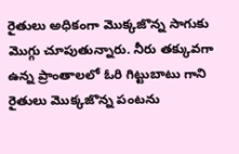రైతులు అధికంగా మొక్కజొన్న సాగుకు మొగ్గు చూపుతున్నారు. నీరు తక్కువగా ఉన్న ప్రాంతాలలో ఓరి గిట్టుబాటు గాని రైతులు మొక్కజొన్న పంటను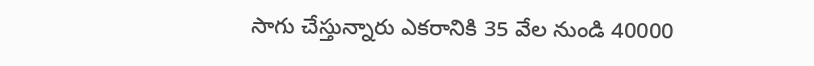సాగు చేస్తున్నారు ఎకరానికి 35 వేల నుండి 40000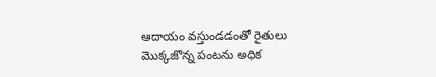ఆదాయం వస్తుండడంతో రైతులు మొక్కజొన్న పంటను అధిక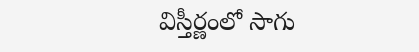విస్తీర్ణంలో సాగు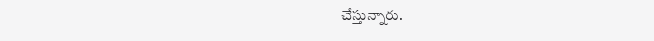చేస్తున్నారు.